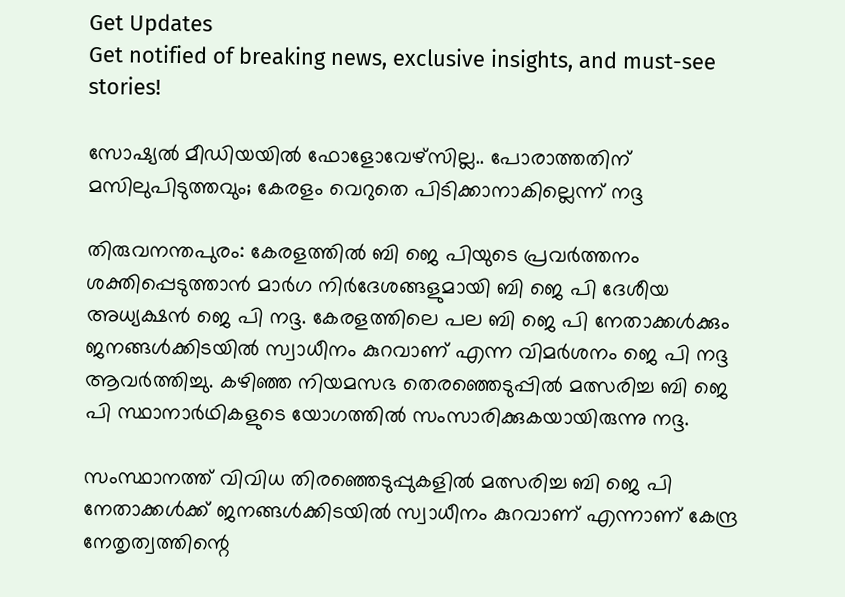Get Updates
Get notified of breaking news, exclusive insights, and must-see stories!

സോഷ്യല്‍ മീഡിയയില്‍ ഫോളോവേഴ്‌സില്ല.. പോരാത്തതിന് മസിലുപിടുത്തവും; കേരളം വെറുതെ പിടിക്കാനാകില്ലെന്ന് നദ്ദ

തിരുവനന്തപുരം: കേരളത്തില്‍ ബി ജെ പിയുടെ പ്രവര്‍ത്തനം ശക്തിപ്പെടുത്താന്‍ മാര്‍ഗ നിര്‍ദേശങ്ങളുമായി ബി ജെ പി ദേശീയ അധ്യക്ഷന്‍ ജെ പി നദ്ദ. കേരളത്തിലെ പല ബി ജെ പി നേതാക്കള്‍ക്കും ജനങ്ങള്‍ക്കിടയില്‍ സ്വാധീനം കുറവാണ് എന്ന വിമര്‍ശനം ജെ പി നദ്ദ ആവര്‍ത്തിച്ചു. കഴിഞ്ഞ നിയമസഭ തെരഞ്ഞെടുപ്പില്‍ മത്സരിച്ച ബി ജെ പി സ്ഥാനാര്‍ഥികളുടെ യോഗത്തില്‍ സംസാരിക്കുകയായിരുന്നു നദ്ദ.

സംസ്ഥാനത്ത് വിവിധ തിരഞ്ഞെടുപ്പുകളില്‍ മത്സരിച്ച ബി ജെ പി നേതാക്കള്‍ക്ക് ജനങ്ങള്‍ക്കിടയില്‍ സ്വാധീനം കുറവാണ് എന്നാണ് കേന്ദ്ര നേതൃത്വത്തിന്റെ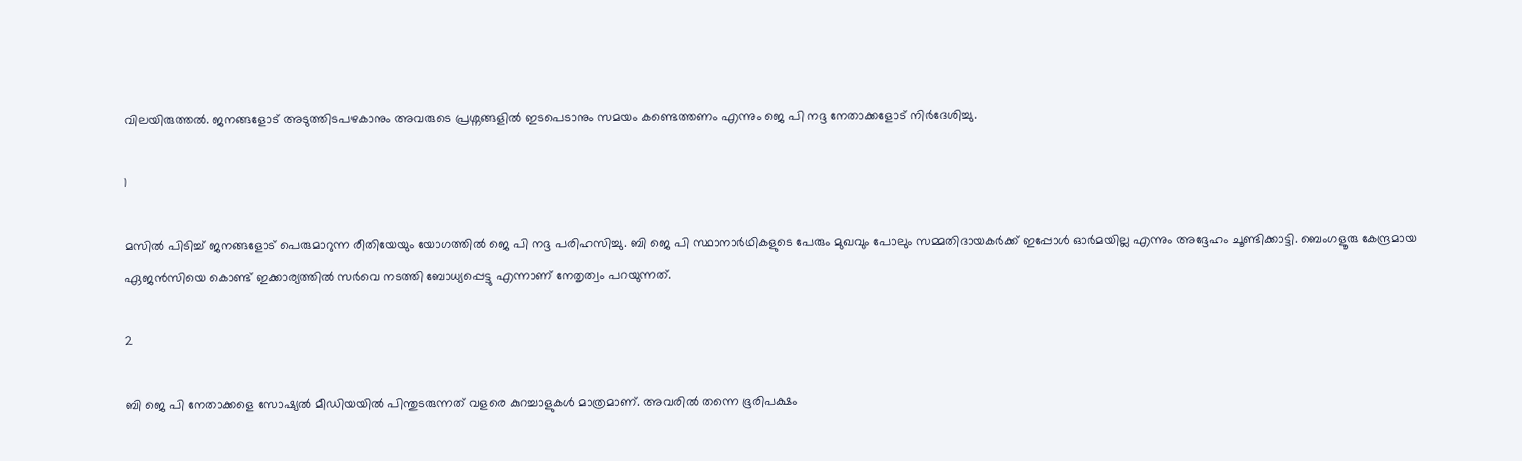വിലയിരുത്തല്‍. ജനങ്ങളോട് അടുത്തിടപഴകാനും അവരുടെ പ്രശ്നങ്ങളില്‍ ഇടപെടാനും സമയം കണ്ടെത്തണം എന്നും ജെ പി നദ്ദ നേതാക്കളോട് നിര്‍ദേശിച്ചു.

1

മസില്‍ പിടിച്ച് ജനങ്ങളോട് പെരുമാറുന്ന രീതിയേയും യോഗത്തില്‍ ജെ പി നദ്ദ പരിഹസിച്ചു. ബി ജെ പി സ്ഥാനാര്‍ഥികളുടെ പേരും മുഖവും പോലും സമ്മതിദായകര്‍ക്ക് ഇപ്പോള്‍ ഓര്‍മയില്ല എന്നും അദ്ദേഹം ചൂണ്ടിക്കാട്ടി. ബെംഗളൂരു കേന്ദ്രമായ ഏജന്‍സിയെ കൊണ്ട് ഇക്കാര്യത്തില്‍ സര്‍വെ നടത്തി ബോധ്യപ്പെട്ടു എന്നാണ് നേതൃത്വം പറയുന്നത്.

2

ബി ജെ പി നേതാക്കളെ സോഷ്യല്‍ മീഡിയയില്‍ പിന്തുടരുന്നത് വളരെ കുറച്ചാളുകള്‍ മാത്രമാണ്. അവരില്‍ തന്നെ ഭൂരിപക്ഷം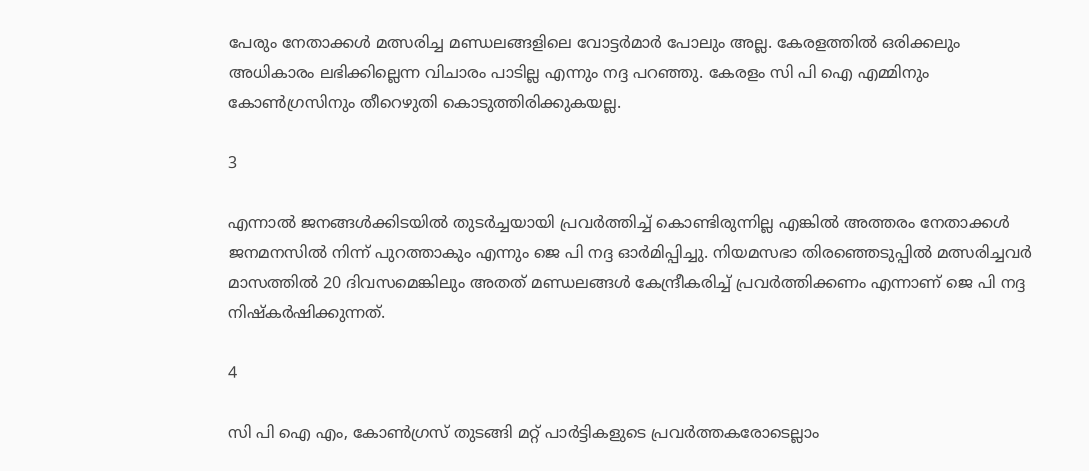പേരും നേതാക്കള്‍ മത്സരിച്ച മണ്ഡലങ്ങളിലെ വോട്ടര്‍മാര്‍ പോലും അല്ല. കേരളത്തില്‍ ഒരിക്കലും അധികാരം ലഭിക്കില്ലെന്ന വിചാരം പാടില്ല എന്നും നദ്ദ പറഞ്ഞു. കേരളം സി പി ഐ എമ്മിനും കോണ്‍ഗ്രസിനും തീറെഴുതി കൊടുത്തിരിക്കുകയല്ല.

3

എന്നാല്‍ ജനങ്ങള്‍ക്കിടയില്‍ തുടര്‍ച്ചയായി പ്രവര്‍ത്തിച്ച് കൊണ്ടിരുന്നില്ല എങ്കില്‍ അത്തരം നേതാക്കള്‍ ജനമനസില്‍ നിന്ന് പുറത്താകും എന്നും ജെ പി നദ്ദ ഓര്‍മിപ്പിച്ചു. നിയമസഭാ തിരഞ്ഞെടുപ്പില്‍ മത്സരിച്ചവര്‍ മാസത്തില്‍ 20 ദിവസമെങ്കിലും അതത് മണ്ഡലങ്ങള്‍ കേന്ദ്രീകരിച്ച് പ്രവര്‍ത്തിക്കണം എന്നാണ് ജെ പി നദ്ദ നിഷ്‌കര്‍ഷിക്കുന്നത്.

4

സി പി ഐ എം, കോണ്‍ഗ്രസ് തുടങ്ങി മറ്റ് പാര്‍ട്ടികളുടെ പ്രവര്‍ത്തകരോടെല്ലാം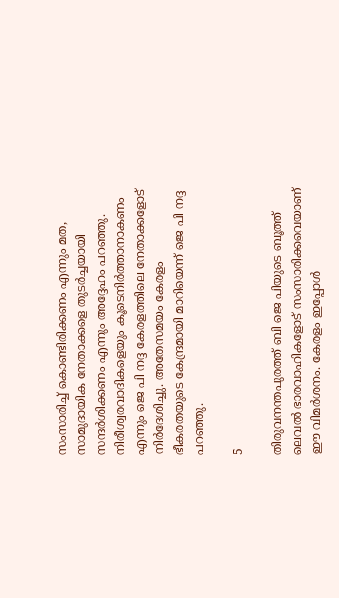സംസാരിച്ച് കൊണ്ടിരിക്കണം എന്നും മത, സാമുദായിക നേതാക്കളെ തുടര്‍ച്ചയായി സന്ദര്‍ശിക്കണം എന്നും അദ്ദേഹം പറഞ്ഞു. നിരീശ്വരവാദികളെയും കൂടെനിര്‍ത്താനാകണം എന്നും ജെ പി നദ്ദ കേരളത്തിലെ നേതാക്കളോട് നിര്‍ദേശിച്ചു. അതേസമയം കേരളം ഭീകരതയുടെ കേന്ദ്രമായി മാറിയെന്ന് ജെ പി നദ്ദ പറഞ്ഞു.

5

തിരുവനന്തപുരത്ത് ബി ജെ പിയുടെ ബൂത്ത് ലെവല്‍ ഭാരവാഹികളോട് സംസാരിക്കവെയാണ് ഈ വിമര്‍ശനം. കേരളം ഇപ്പോള്‍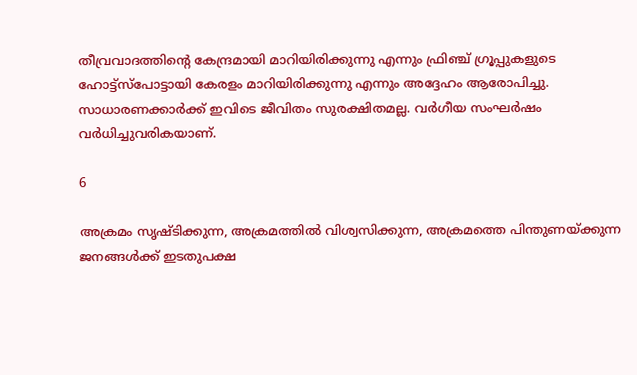തീവ്രവാദത്തിന്റെ കേന്ദ്രമായി മാറിയിരിക്കുന്നു എന്നും ഫ്രിഞ്ച് ഗ്രൂപ്പുകളുടെ ഹോട്ട്സ്പോട്ടായി കേരളം മാറിയിരിക്കുന്നു എന്നും അദ്ദേഹം ആരോപിച്ചു. സാധാരണക്കാര്‍ക്ക് ഇവിടെ ജീവിതം സുരക്ഷിതമല്ല. വര്‍ഗീയ സംഘര്‍ഷം വര്‍ധിച്ചുവരികയാണ്.

6

അക്രമം സൃഷ്ടിക്കുന്ന, അക്രമത്തില്‍ വിശ്വസിക്കുന്ന, അക്രമത്തെ പിന്തുണയ്ക്കുന്ന ജനങ്ങള്‍ക്ക് ഇടതുപക്ഷ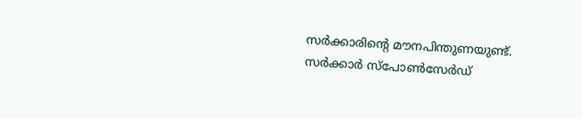സര്‍ക്കാരിന്റെ മൗനപിന്തുണയുണ്ട്. സര്‍ക്കാര്‍ സ്പോണ്‍സേര്‍ഡ്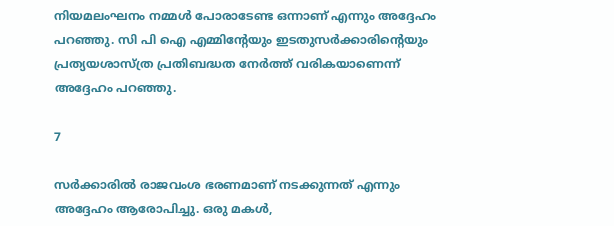നിയമലംഘനം നമ്മള്‍ പോരാടേണ്ട ഒന്നാണ് എന്നും അദ്ദേഹം പറഞ്ഞു. സി പി ഐ എമ്മിന്റേയും ഇടതുസര്‍ക്കാരിന്റെയും പ്രത്യയശാസ്ത്ര പ്രതിബദ്ധത നേര്‍ത്ത് വരികയാണെന്ന് അദ്ദേഹം പറഞ്ഞു.

7

സര്‍ക്കാരില്‍ രാജവംശ ഭരണമാണ് നടക്കുന്നത് എന്നും അദ്ദേഹം ആരോപിച്ചു. ഒരു മകള്‍,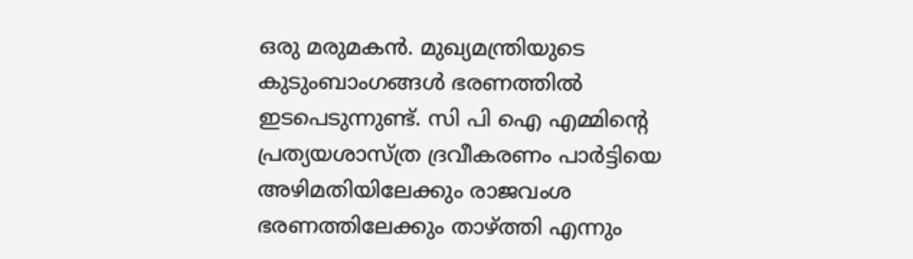ഒരു മരുമകന്‍. മുഖ്യമന്ത്രിയുടെ കുടുംബാംഗങ്ങള്‍ ഭരണത്തില്‍ ഇടപെടുന്നുണ്ട്. സി പി ഐ എമ്മിന്റെ പ്രത്യയശാസ്ത്ര ദ്രവീകരണം പാര്‍ട്ടിയെ അഴിമതിയിലേക്കും രാജവംശ ഭരണത്തിലേക്കും താഴ്ത്തി എന്നും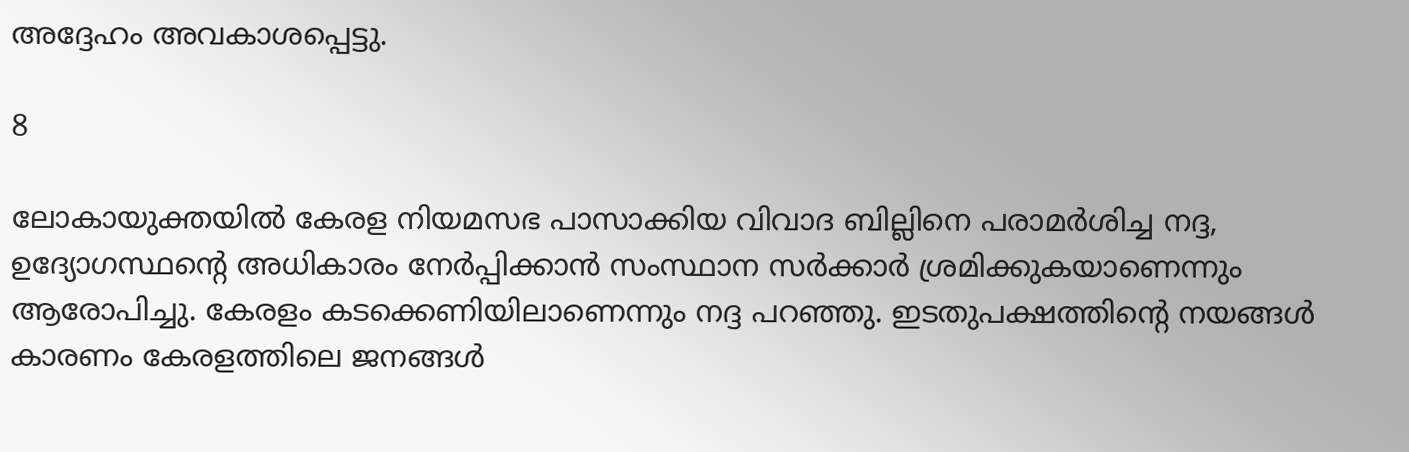അദ്ദേഹം അവകാശപ്പെട്ടു.

8

ലോകായുക്തയില്‍ കേരള നിയമസഭ പാസാക്കിയ വിവാദ ബില്ലിനെ പരാമര്‍ശിച്ച നദ്ദ, ഉദ്യോഗസ്ഥന്റെ അധികാരം നേര്‍പ്പിക്കാന്‍ സംസ്ഥാന സര്‍ക്കാര്‍ ശ്രമിക്കുകയാണെന്നും ആരോപിച്ചു. കേരളം കടക്കെണിയിലാണെന്നും നദ്ദ പറഞ്ഞു. ഇടതുപക്ഷത്തിന്റെ നയങ്ങള്‍ കാരണം കേരളത്തിലെ ജനങ്ങള്‍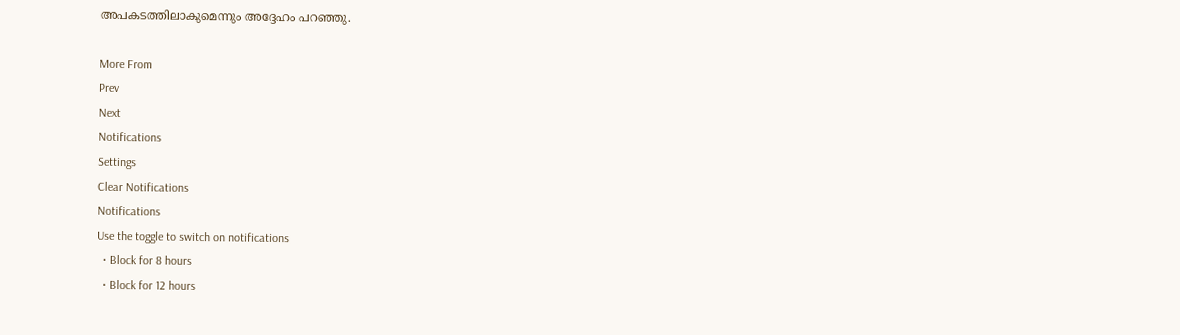അപകടത്തിലാകുമെന്നും അദ്ദേഹം പറഞ്ഞു.

More From
Prev
Next
Notifications
Settings
Clear Notifications
Notifications
Use the toggle to switch on notifications
  • Block for 8 hours
  • Block for 12 hours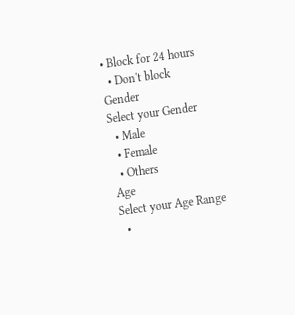• Block for 24 hours
  • Don't block
Gender
Select your Gender
  • Male
  • Female
  • Others
Age
Select your Age Range
  •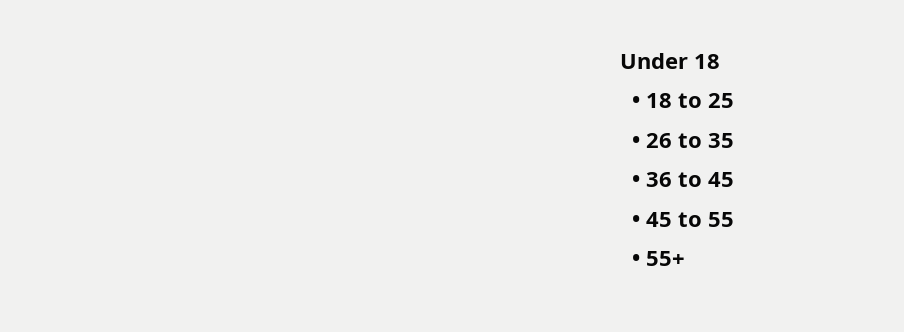Under 18
  • 18 to 25
  • 26 to 35
  • 36 to 45
  • 45 to 55
  • 55+